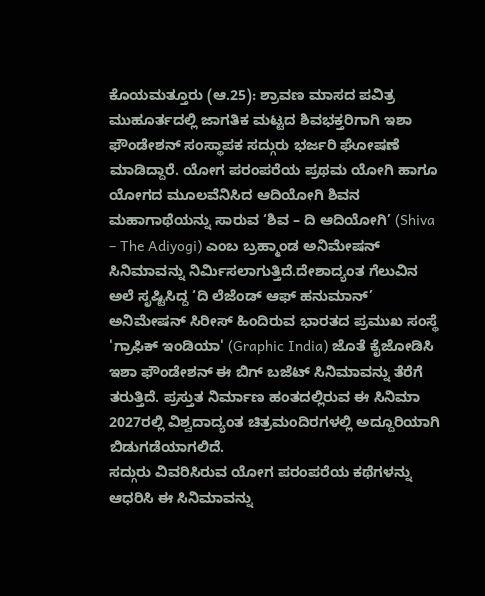ಕೊಯಮತ್ತೂರು (ಆ.25): ಶ್ರಾವಣ ಮಾಸದ ಪವಿತ್ರ ಮುಹೂರ್ತದಲ್ಲಿ ಜಾಗತಿಕ ಮಟ್ಟದ ಶಿವಭಕ್ತರಿಗಾಗಿ ಇಶಾ ಫೌಂಡೇಶನ್ ಸಂಸ್ಥಾಪಕ ಸದ್ಗುರು ಭರ್ಜರಿ ಘೋಷಣೆ ಮಾಡಿದ್ದಾರೆ. ಯೋಗ ಪರಂಪರೆಯ ಪ್ರಥಮ ಯೋಗಿ ಹಾಗೂ ಯೋಗದ ಮೂಲವೆನಿಸಿದ ಆದಿಯೋಗಿ ಶಿವನ ಮಹಾಗಾಥೆಯನ್ನು ಸಾರುವ ‘ಶಿವ – ದಿ ಆದಿಯೋಗಿ’ (Shiva – The Adiyogi) ಎಂಬ ಬ್ರಹ್ಮಾಂಡ ಅನಿಮೇಷನ್ ಸಿನಿಮಾವನ್ನು ನಿರ್ಮಿಸಲಾಗುತ್ತಿದೆ.ದೇಶಾದ್ಯಂತ ಗೆಲುವಿನ ಅಲೆ ಸೃಷ್ಟಿಸಿದ್ದ ‘ದಿ ಲೆಜೆಂಡ್ ಆಫ್ ಹನುಮಾನ್’ ಅನಿಮೇಷನ್ ಸಿರೀಸ್ ಹಿಂದಿರುವ ಭಾರತದ ಪ್ರಮುಖ ಸಂಸ್ಥೆ 'ಗ್ರಾಫಿಕ್ ಇಂಡಿಯಾ' (Graphic India) ಜೊತೆ ಕೈಜೋಡಿಸಿ ಇಶಾ ಫೌಂಡೇಶನ್ ಈ ಬಿಗ್ ಬಜೆಟ್ ಸಿನಿಮಾವನ್ನು ತೆರೆಗೆ ತರುತ್ತಿದೆ. ಪ್ರಸ್ತುತ ನಿರ್ಮಾಣ ಹಂತದಲ್ಲಿರುವ ಈ ಸಿನಿಮಾ 2027ರಲ್ಲಿ ವಿಶ್ವದಾದ್ಯಂತ ಚಿತ್ರಮಂದಿರಗಳಲ್ಲಿ ಅದ್ದೂರಿಯಾಗಿ ಬಿಡುಗಡೆಯಾಗಲಿದೆ.
ಸದ್ಗುರು ವಿವರಿಸಿರುವ ಯೋಗ ಪರಂಪರೆಯ ಕಥೆಗಳನ್ನು ಆಧರಿಸಿ ಈ ಸಿನಿಮಾವನ್ನು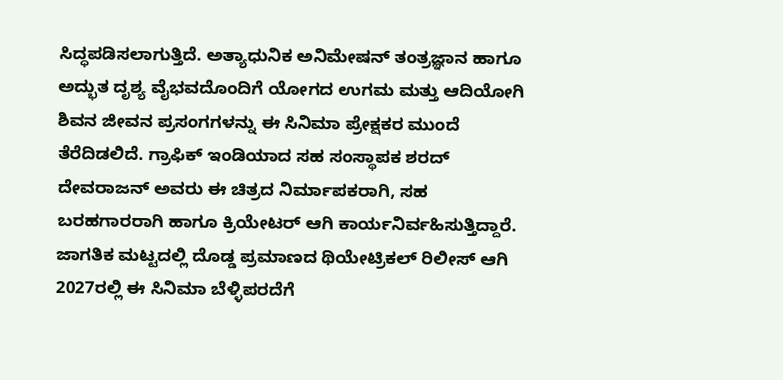ಸಿದ್ಧಪಡಿಸಲಾಗುತ್ತಿದೆ. ಅತ್ಯಾಧುನಿಕ ಅನಿಮೇಷನ್ ತಂತ್ರಜ್ಞಾನ ಹಾಗೂ ಅದ್ಭುತ ದೃಶ್ಯ ವೈಭವದೊಂದಿಗೆ ಯೋಗದ ಉಗಮ ಮತ್ತು ಆದಿಯೋಗಿ ಶಿವನ ಜೀವನ ಪ್ರಸಂಗಗಳನ್ನು ಈ ಸಿನಿಮಾ ಪ್ರೇಕ್ಷಕರ ಮುಂದೆ ತೆರೆದಿಡಲಿದೆ. ಗ್ರಾಫಿಕ್ ಇಂಡಿಯಾದ ಸಹ ಸಂಸ್ಥಾಪಕ ಶರದ್ ದೇವರಾಜನ್ ಅವರು ಈ ಚಿತ್ರದ ನಿರ್ಮಾಪಕರಾಗಿ, ಸಹ ಬರಹಗಾರರಾಗಿ ಹಾಗೂ ಕ್ರಿಯೇಟರ್ ಆಗಿ ಕಾರ್ಯನಿರ್ವಹಿಸುತ್ತಿದ್ದಾರೆ. ಜಾಗತಿಕ ಮಟ್ಟದಲ್ಲಿ ದೊಡ್ಡ ಪ್ರಮಾಣದ ಥಿಯೇಟ್ರಿಕಲ್ ರಿಲೀಸ್ ಆಗಿ 2027ರಲ್ಲಿ ಈ ಸಿನಿಮಾ ಬೆಳ್ಳಿಪರದೆಗೆ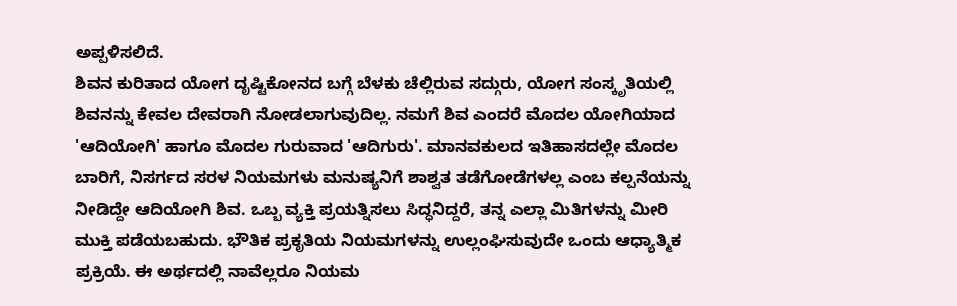ಅಪ್ಪಳಿಸಲಿದೆ.
ಶಿವನ ಕುರಿತಾದ ಯೋಗ ದೃಷ್ಟಿಕೋನದ ಬಗ್ಗೆ ಬೆಳಕು ಚೆಲ್ಲಿರುವ ಸದ್ಗುರು, ಯೋಗ ಸಂಸ್ಕೃತಿಯಲ್ಲಿ ಶಿವನನ್ನು ಕೇವಲ ದೇವರಾಗಿ ನೋಡಲಾಗುವುದಿಲ್ಲ. ನಮಗೆ ಶಿವ ಎಂದರೆ ಮೊದಲ ಯೋಗಿಯಾದ 'ಆದಿಯೋಗಿ' ಹಾಗೂ ಮೊದಲ ಗುರುವಾದ 'ಆದಿಗುರು'. ಮಾನವಕುಲದ ಇತಿಹಾಸದಲ್ಲೇ ಮೊದಲ ಬಾರಿಗೆ, ನಿಸರ್ಗದ ಸರಳ ನಿಯಮಗಳು ಮನುಷ್ಯನಿಗೆ ಶಾಶ್ವತ ತಡೆಗೋಡೆಗಳಲ್ಲ ಎಂಬ ಕಲ್ಪನೆಯನ್ನು ನೀಡಿದ್ದೇ ಆದಿಯೋಗಿ ಶಿವ. ಒಬ್ಬ ವ್ಯಕ್ತಿ ಪ್ರಯತ್ನಿಸಲು ಸಿದ್ಧನಿದ್ದರೆ, ತನ್ನ ಎಲ್ಲಾ ಮಿತಿಗಳನ್ನು ಮೀರಿ ಮುಕ್ತಿ ಪಡೆಯಬಹುದು. ಭೌತಿಕ ಪ್ರಕೃತಿಯ ನಿಯಮಗಳನ್ನು ಉಲ್ಲಂಘಿಸುವುದೇ ಒಂದು ಆಧ್ಯಾತ್ಮಿಕ ಪ್ರಕ್ರಿಯೆ. ಈ ಅರ್ಥದಲ್ಲಿ ನಾವೆಲ್ಲರೂ ನಿಯಮ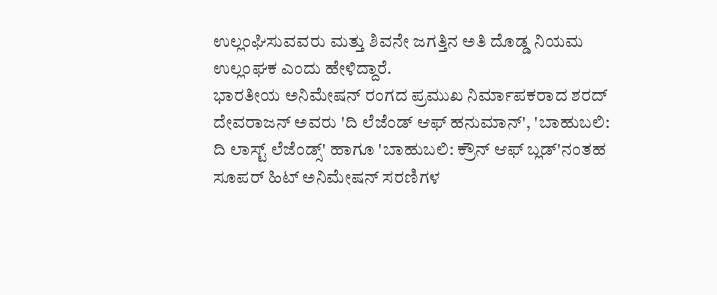ಉಲ್ಲಂಘಿಸುವವರು ಮತ್ತು ಶಿವನೇ ಜಗತ್ತಿನ ಅತಿ ದೊಡ್ಡ ನಿಯಮ ಉಲ್ಲಂಘಕ ಎಂದು ಹೇಳಿದ್ದಾರೆ.
ಭಾರತೀಯ ಅನಿಮೇಷನ್ ರಂಗದ ಪ್ರಮುಖ ನಿರ್ಮಾಪಕರಾದ ಶರದ್ ದೇವರಾಜನ್ ಅವರು 'ದಿ ಲೆಜೆಂಡ್ ಆಫ್ ಹನುಮಾನ್', 'ಬಾಹುಬಲಿ: ದಿ ಲಾಸ್ಟ್ ಲೆಜೆಂಡ್ಸ್' ಹಾಗೂ 'ಬಾಹುಬಲಿ: ಕ್ರೌನ್ ಆಫ್ ಬ್ಲಡ್'ನಂತಹ ಸೂಪರ್ ಹಿಟ್ ಅನಿಮೇಷನ್ ಸರಣಿಗಳ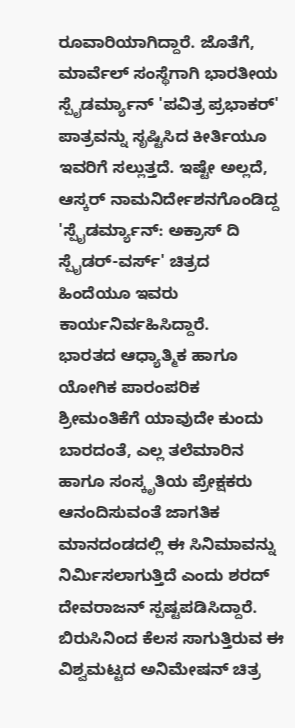ರೂವಾರಿಯಾಗಿದ್ದಾರೆ. ಜೊತೆಗೆ, ಮಾರ್ವೆಲ್ ಸಂಸ್ಥೆಗಾಗಿ ಭಾರತೀಯ ಸ್ಪೈಡರ್ಮ್ಯಾನ್ 'ಪವಿತ್ರ ಪ್ರಭಾಕರ್' ಪಾತ್ರವನ್ನು ಸೃಷ್ಟಿಸಿದ ಕೀರ್ತಿಯೂ ಇವರಿಗೆ ಸಲ್ಲುತ್ತದೆ. ಇಷ್ಟೇ ಅಲ್ಲದೆ, ಆಸ್ಕರ್ ನಾಮನಿರ್ದೇಶನಗೊಂಡಿದ್ದ 'ಸ್ಪೈಡರ್ಮ್ಯಾನ್: ಅಕ್ರಾಸ್ ದಿ ಸ್ಪೈಡರ್-ವರ್ಸ್' ಚಿತ್ರದ ಹಿಂದೆಯೂ ಇವರು ಕಾರ್ಯನಿರ್ವಹಿಸಿದ್ದಾರೆ.
ಭಾರತದ ಆಧ್ಯಾತ್ಮಿಕ ಹಾಗೂ ಯೋಗಿಕ ಪಾರಂಪರಿಕ ಶ್ರೀಮಂತಿಕೆಗೆ ಯಾವುದೇ ಕುಂದು ಬಾರದಂತೆ, ಎಲ್ಲ ತಲೆಮಾರಿನ ಹಾಗೂ ಸಂಸ್ಕೃತಿಯ ಪ್ರೇಕ್ಷಕರು ಆನಂದಿಸುವಂತೆ ಜಾಗತಿಕ ಮಾನದಂಡದಲ್ಲಿ ಈ ಸಿನಿಮಾವನ್ನು ನಿರ್ಮಿಸಲಾಗುತ್ತಿದೆ ಎಂದು ಶರದ್ ದೇವರಾಜನ್ ಸ್ಪಷ್ಟಪಡಿಸಿದ್ದಾರೆ. ಬಿರುಸಿನಿಂದ ಕೆಲಸ ಸಾಗುತ್ತಿರುವ ಈ ವಿಶ್ವಮಟ್ಟದ ಅನಿಮೇಷನ್ ಚಿತ್ರ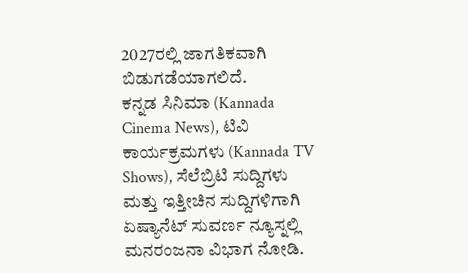2027ರಲ್ಲಿ ಜಾಗತಿಕವಾಗಿ ಬಿಡುಗಡೆಯಾಗಲಿದೆ.
ಕನ್ನಡ ಸಿನಿಮಾ (Kannada Cinema News), ಟಿವಿ ಕಾರ್ಯಕ್ರಮಗಳು (Kannada TV Shows), ಸೆಲೆಬ್ರಿಟಿ ಸುದ್ದಿಗಳು ಮತ್ತು ಇತ್ತೀಚಿನ ಸುದ್ದಿಗಳಿಗಾಗಿ ಏಷ್ಯಾನೆಟ್ ಸುವರ್ಣ ನ್ಯೂಸ್ನಲ್ಲಿ ಮನರಂಜನಾ ವಿಭಾಗ ನೋಡಿ.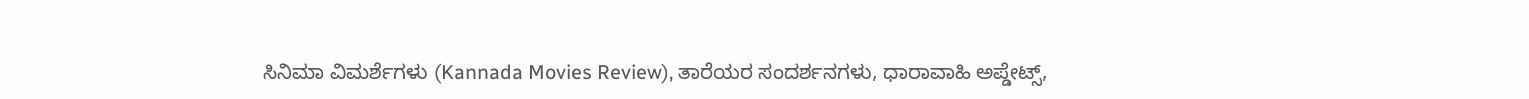ಸಿನಿಮಾ ವಿಮರ್ಶೆಗಳು (Kannada Movies Review), ತಾರೆಯರ ಸಂದರ್ಶನಗಳು, ಧಾರಾವಾಹಿ ಅಪ್ಡೇಟ್ಸ್,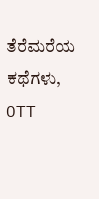ತೆರೆಮರೆಯ ಕಥೆಗಳು, OTT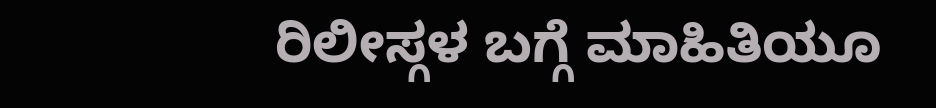ರಿಲೀಸ್ಗಳ ಬಗ್ಗೆ ಮಾಹಿತಿಯೂ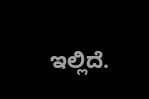ಇಲ್ಲಿದೆ.